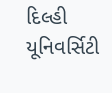દિલ્હી યૂનિવર્સિટી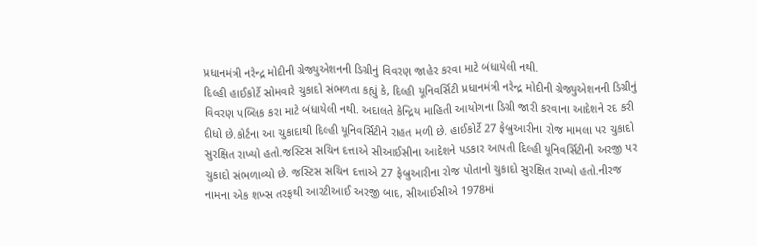પ્રધાનમંત્રી નરેન્દ્ર મોદીની ગ્રેજ્યુએશનની ડિગ્રીનું વિવરણ જાહેર કરવા માટે બંધાયેલી નથી.
દિલ્હી હાઈકોર્ટે સોમવારે ચુકાદો સંભળતા કહ્યું કે, દિલ્હી યૂનિવર્સિટી પ્રધાનમંત્રી નરેન્દ્ર મોદીની ગ્રેજ્યુએશનની ડિગ્રીનું વિવરણ પબ્લિક કરા માટે બંધાયેલી નથી. અદાલતે કેન્દ્રિય માહિતી આયોગના ડિગ્રી જારી કરવાના આદેશને રદ કરી દીધો છે.કોર્ટના આ ચુકાદાથી દિલ્હી યૂનિવર્સિટીને રાહત મળી છે. હાઈકોર્ટે 27 ફેબ્રુઆરીના રોજ મામલા પર ચુકાદો સુરક્ષિત રાખ્યો હતો.જસ્ટિસ સચિન દત્તાએ સીઆઈસીના આદેશને પડકાર આપતી દિલ્હી યૂનિવર્સિટીની અરજી પર ચુકાદો સંભળાવ્યો છે. જસ્ટિસ સચિન દત્તાએ 27 ફેબ્રુઆરીના રોજ પોતાનો ચુકાદો સુરક્ષિત રાખ્યો હતો.નીરજ નામના એક શખ્સ તરફથી આરટીઆઈ અરજી બાદ, સીઆઈસીએ 1978માં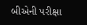બીએની પરીક્ષા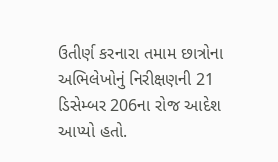ઉતીર્ણ કરનારા તમામ છાત્રોના અભિલેખોનું નિરીક્ષણની 21 ડિસેમ્બર 206ના રોજ આદેશ આપ્યો હતો.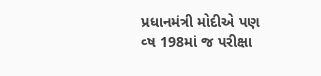પ્રધાનમંત્રી મોદીએ પણ વ્ષ 198માં જ પરીક્ષા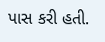પાસ કરી હતી.